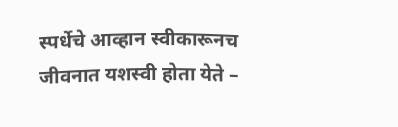स्पर्धेचे आव्हान स्वीकारूनच जीवनात यशस्वी होता येते –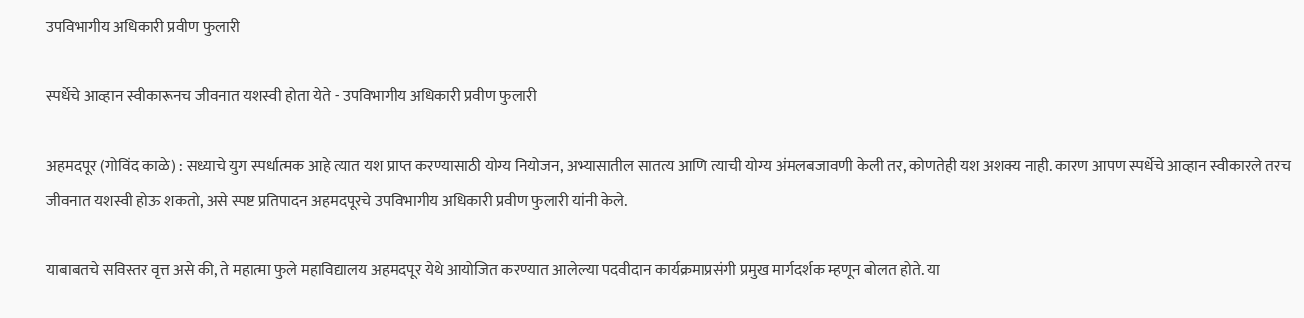उपविभागीय अधिकारी प्रवीण फुलारी

स्पर्धेचे आव्हान स्वीकारूनच जीवनात यशस्वी होता येते - उपविभागीय अधिकारी प्रवीण फुलारी

अहमदपूर (गोविंद काळे) : सध्याचे युग स्पर्धात्मक आहे त्यात यश प्राप्त करण्यासाठी योग्य नियोजन, अभ्यासातील सातत्य आणि त्याची योग्य अंमलबजावणी केली तर, कोणतेही यश अशक्य नाही. कारण आपण स्पर्धेचे आव्हान स्वीकारले तरच जीवनात यशस्वी होऊ शकतो, असे स्पष्ट प्रतिपादन अहमदपूरचे उपविभागीय अधिकारी प्रवीण फुलारी यांनी केले.

याबाबतचे सविस्तर वृत्त असे की, ते महात्मा फुले महाविद्यालय अहमदपूर येथे आयोजित करण्यात आलेल्या पदवीदान कार्यक्रमाप्रसंगी प्रमुख मार्गदर्शक म्हणून बोलत होते. या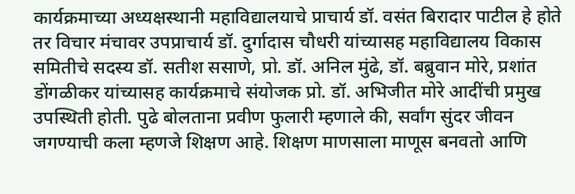कार्यक्रमाच्या अध्यक्षस्थानी महाविद्यालयाचे प्राचार्य डॉ. वसंत बिरादार पाटील हे होते तर विचार मंचावर उपप्राचार्य डॉ. दुर्गादास चौधरी यांच्यासह महाविद्यालय विकास समितीचे सदस्य डॉ. सतीश ससाणे, प्रो. डॉ. अनिल मुंढे, डॉ. बब्रुवान मोरे, प्रशांत डोंगळीकर यांच्यासह कार्यक्रमाचे संयोजक प्रो. डॉ. अभिजीत मोरे आदींची प्रमुख उपस्थिती होती. पुढे बोलताना प्रवीण फुलारी म्हणाले की, सर्वांग सुंदर जीवन जगण्याची कला म्हणजे शिक्षण आहे. शिक्षण माणसाला माणूस बनवतो आणि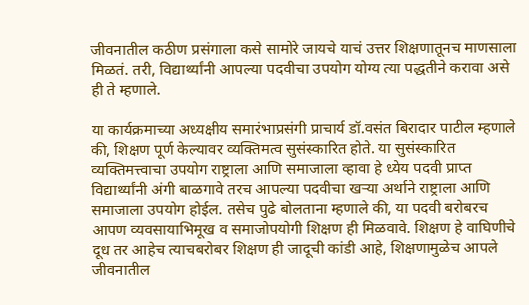जीवनातील कठीण प्रसंगाला कसे सामोरे जायचे याचं उत्तर शिक्षणातूनच माणसाला मिळतं. तरी, विद्यार्थ्यांनी आपल्या पदवीचा उपयोग योग्य त्या पद्धतीने करावा असे ही ते म्हणाले.

या कार्यक्रमाच्या अध्यक्षीय समारंभाप्रसंगी प्राचार्य डॉ.वसंत बिरादार पाटील म्हणाले की, शिक्षण पूर्ण केल्यावर व्यक्तिमत्व सुसंस्कारित होते. या सुसंस्कारित व्यक्तिमत्त्वाचा उपयोग राष्ट्राला आणि समाजाला व्हावा हे ध्येय पदवी प्राप्त विद्यार्थ्यांनी अंगी बाळगावे तरच आपल्या पदवीचा खऱ्या अर्थाने राष्ट्राला आणि समाजाला उपयोग होईल. तसेच पुढे बोलताना म्हणाले की, या पदवी बरोबरच आपण व्यवसायाभिमूख व समाजोपयोगी शिक्षण ही मिळवावे. शिक्षण हे वाघिणीचे दूध तर आहेच त्याचबरोबर शिक्षण ही जादूची कांडी आहे, शिक्षणामुळेच आपले जीवनातील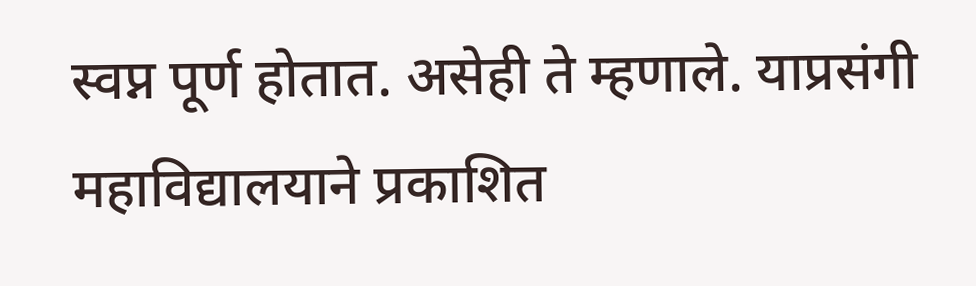स्वप्न पूर्ण होतात. असेही ते म्हणाले. याप्रसंगी महाविद्यालयाने प्रकाशित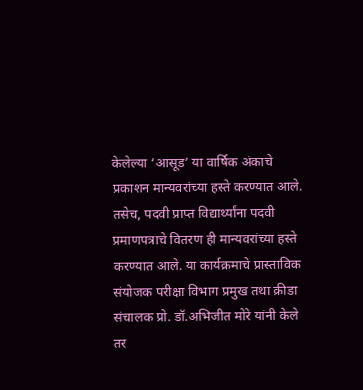केलेल्या ‘आसूड’ या वार्षिक अंकाचे प्रकाशन मान्यवरांच्या हस्ते करण्यात आले. तसेच, पदवी प्राप्त विद्यार्थ्यांना पदवी प्रमाणपत्राचे वितरण ही मान्यवरांच्या हस्ते करण्यात आले. या कार्यक्रमाचे प्रास्ताविक संयोजक परीक्षा विभाग प्रमुख तथा क्रीडा संचालक प्रो. डॉ.अभिजीत मोरे यांनी केले तर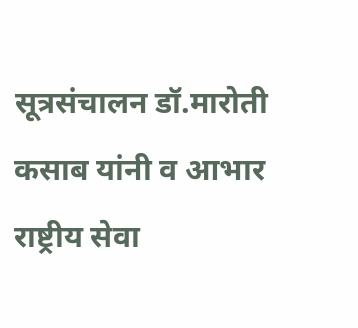सूत्रसंचालन डॉ.मारोती कसाब यांनी व आभार राष्ट्रीय सेवा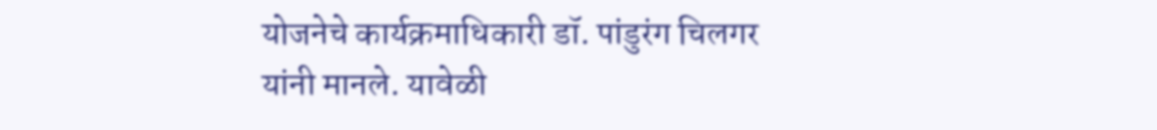योजनेचे कार्यक्रमाधिकारी डॉ. पांडुरंग चिलगर यांनी मानले. यावेळी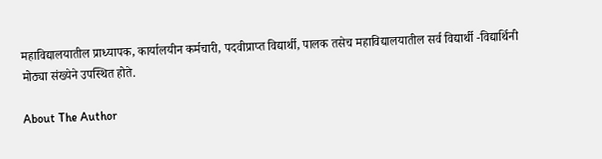महाविद्यालयातील प्राध्यापक, कार्यालयीन कर्मचारी, पदवीप्राप्त विद्यार्थी, पालक तसेच महाविद्यालयातील सर्व विद्यार्थी -विद्यार्थिनी मोठ्या संख्येने उपस्थित होते.

About The Author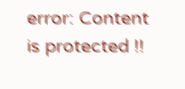error: Content is protected !!